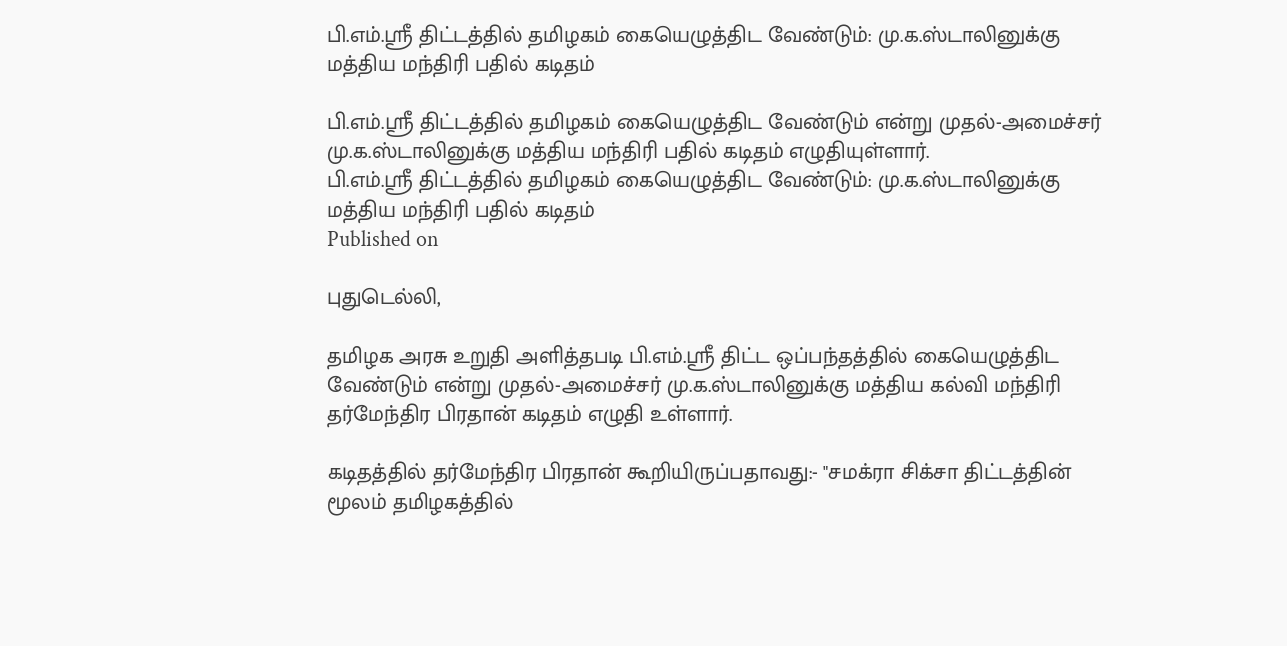பி.எம்.ஸ்ரீ திட்டத்தில் தமிழகம் கையெழுத்திட வேண்டும்: மு.க.ஸ்டாலினுக்கு மத்திய மந்திரி பதில் கடிதம்

பி.எம்.ஸ்ரீ திட்டத்தில் தமிழகம் கையெழுத்திட வேண்டும் என்று முதல்-அமைச்சர் மு.க.ஸ்டாலினுக்கு மத்திய மந்திரி பதில் கடிதம் எழுதியுள்ளார்.
பி.எம்.ஸ்ரீ திட்டத்தில் தமிழகம் கையெழுத்திட வேண்டும்: மு.க.ஸ்டாலினுக்கு மத்திய மந்திரி பதில் கடிதம்
Published on

புதுடெல்லி,

தமிழக அரசு உறுதி அளித்தபடி பி.எம்.ஸ்ரீ திட்ட ஒப்பந்தத்தில் கையெழுத்திட வேண்டும் என்று முதல்-அமைச்சர் மு.க.ஸ்டாலினுக்கு மத்திய கல்வி மந்திரி தர்மேந்திர பிரதான் கடிதம் எழுதி உள்ளார்.

கடிதத்தில் தர்மேந்திர பிரதான் கூறியிருப்பதாவது:- "சமக்ரா சிக்சா திட்டத்தின் மூலம் தமிழகத்தில்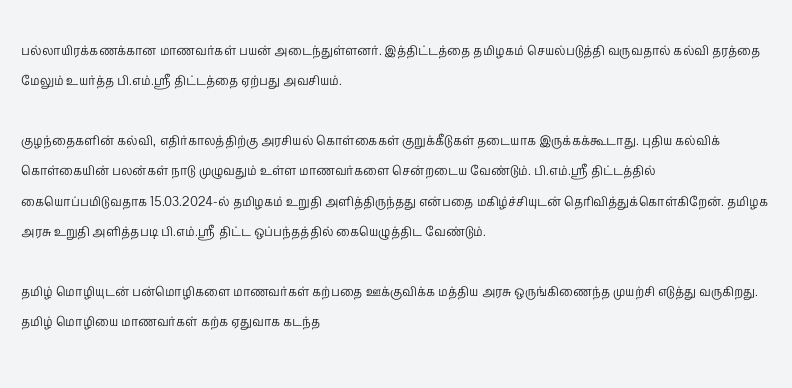பல்லாயிரக்கணக்கான மாணவர்கள் பயன் அடைந்துள்ளனர். இத்திட்டத்தை தமிழகம் செயல்படுத்தி வருவதால் கல்வி தரத்தை மேலும் உயர்த்த பி.எம்.ஸ்ரீ திட்டத்தை ஏற்பது அவசியம்.

குழந்தைகளின் கல்வி, எதிர்காலத்திற்கு அரசியல் கொள்கைகள் குறுக்கீடுகள் தடையாக இருக்கக்கூடாது. புதிய கல்விக் கொள்கையின் பலன்கள் நாடு முழுவதும் உள்ள மாணவர்களை சென்றடைய வேண்டும். பி.எம்.ஸ்ரீ திட்டத்தில் கையொப்பமிடுவதாக 15.03.2024-ல் தமிழகம் உறுதி அளித்திருந்தது என்பதை மகிழ்ச்சியுடன் தெரிவித்துக்கொள்கிறேன். தமிழக அரசு உறுதி அளித்தபடி பி.எம்.ஸ்ரீ திட்ட ஒப்பந்தத்தில் கையெழுத்திட வேண்டும்.

தமிழ் மொழியுடன் பன்மொழிகளை மாணவர்கள் கற்பதை ஊக்குவிக்க மத்திய அரசு ஒருங்கிணைந்த முயற்சி எடுத்து வருகிறது. தமிழ் மொழியை மாணவர்கள் கற்க ஏதுவாக கடந்த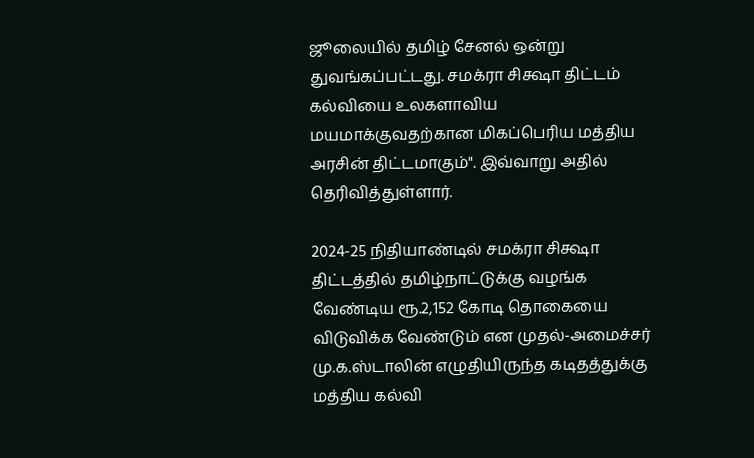ஜூலையில் தமிழ் சேனல் ஒன்று துவங்கப்பட்டது. சமக்ரா சிக்ஷா திட்டம் கல்வியை உலகளாவிய மயமாக்குவதற்கான மிகப்பெரிய மத்திய அரசின் திட்டமாகும்". இவ்வாறு அதில் தெரிவித்துள்ளார்.

2024-25 நிதியாண்டில் சமக்ரா சிக்ஷா திட்டத்தில் தமிழ்நாட்டுக்கு வழங்க வேண்டிய ரூ.2,152 கோடி தொகையை விடுவிக்க வேண்டும் என முதல்-அமைச்சர் மு.க.ஸ்டாலின் எழுதியிருந்த கடிதத்துக்கு மத்திய கல்வி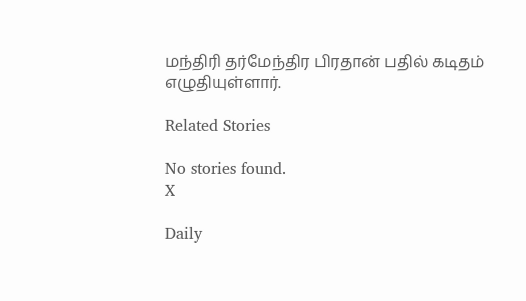மந்திரி தர்மேந்திர பிரதான் பதில் கடிதம் எழுதியுள்ளார்.

Related Stories

No stories found.
X

Daily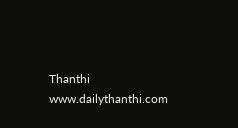Thanthi
www.dailythanthi.com